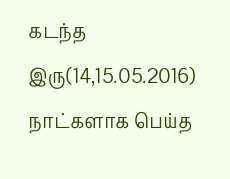கடந்த இரு(14,15.05.2016) நாட்களாக பெய்த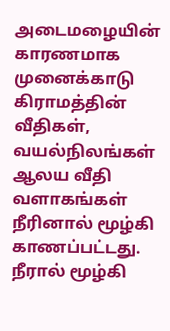அடைமழையின் காரணமாக முனைக்காடு கிராமத்தின் வீதிகள், வயல்நிலங்கள் ஆலய வீதி வளாகங்கள் நீரினால் மூழ்கி காணப்பட்டது.
நீரால் மூழ்கி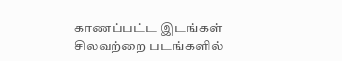காணப்பட்ட இடங்கள் சிலவற்றை படங்களில்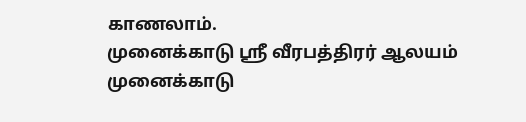காணலாம்.
முனைக்காடு ஸ்ரீ வீரபத்திரர் ஆலயம்
முனைக்காடு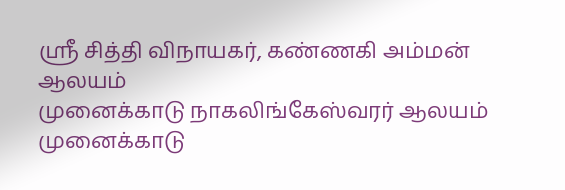ஸ்ரீ சித்தி விநாயகர், கண்ணகி அம்மன் ஆலயம்
முனைக்காடு நாகலிங்கேஸ்வரர் ஆலயம்
முனைக்காடு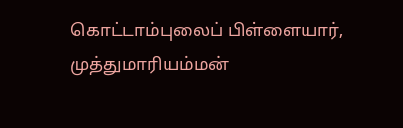கொட்டாம்புலைப் பிள்ளையார், முத்துமாரியம்மன்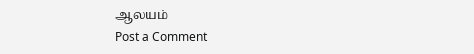ஆலயம்
Post a Comment